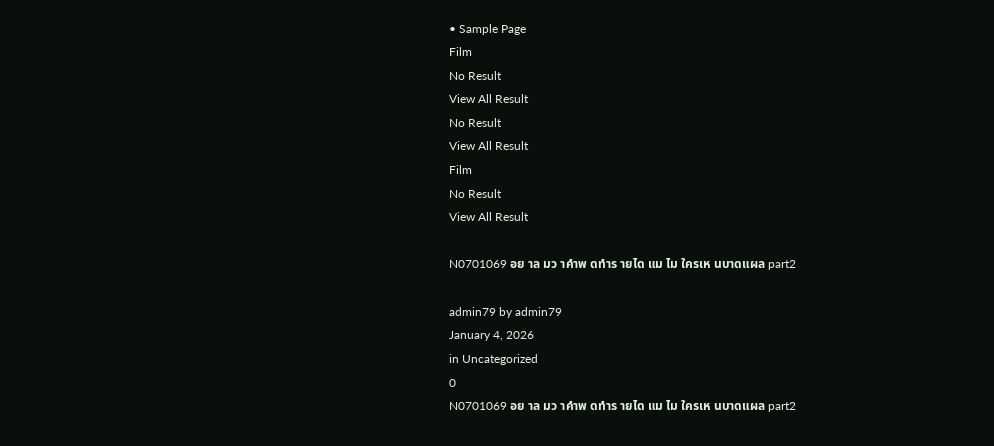• Sample Page
Film
No Result
View All Result
No Result
View All Result
Film
No Result
View All Result

N0701069 อย าล มว าคำพ ดทำร ายได แม ไม ใครเห นบาดแผล part2

admin79 by admin79
January 4, 2026
in Uncategorized
0
N0701069 อย าล มว าคำพ ดทำร ายได แม ไม ใครเห นบาดแผล part2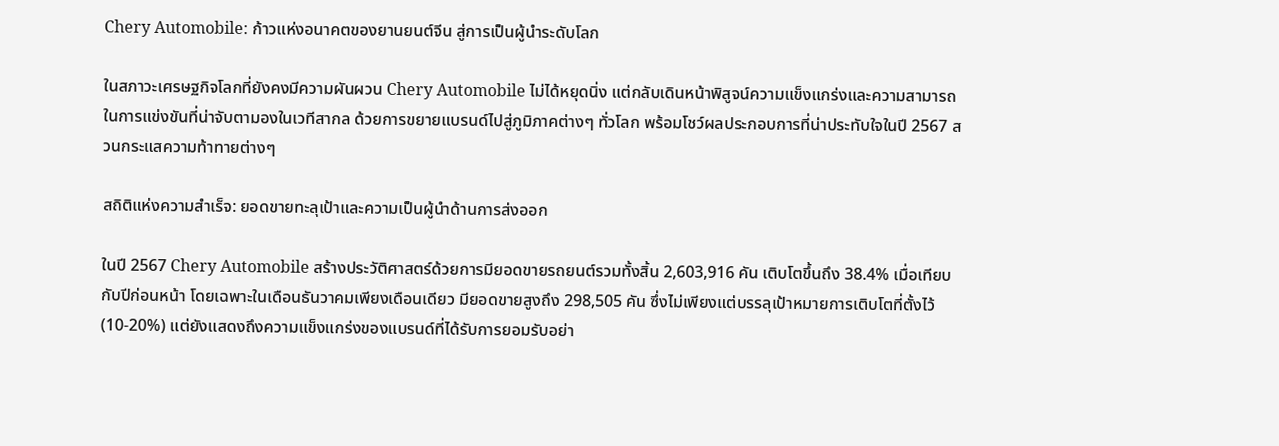Chery Automobile: ก้าวแห่งอนาคตของยานยนต์จีน สู่การเป็นผู้นำระดับโลก

ในสภาวะเศรษฐกิจโลกที่ยังคงมีความผันผวน Chery Automobile ไม่ได้หยุดนิ่ง แต่กลับเดินหน้าพิสูจน์ความแข็งแกร่งและความสามารถในการแข่งขันที่น่าจับตามองในเวทีสากล ด้วยการขยายแบรนด์ไปสู่ภูมิภาคต่างๆ ทั่วโลก พร้อมโชว์ผลประกอบการที่น่าประทับใจในปี 2567 สวนกระแสความท้าทายต่างๆ

สถิติแห่งความสำเร็จ: ยอดขายทะลุเป้าและความเป็นผู้นำด้านการส่งออก

ในปี 2567 Chery Automobile สร้างประวัติศาสตร์ด้วยการมียอดขายรถยนต์รวมทั้งสิ้น 2,603,916 คัน เติบโตขึ้นถึง 38.4% เมื่อเทียบกับปีก่อนหน้า โดยเฉพาะในเดือนธันวาคมเพียงเดือนเดียว มียอดขายสูงถึง 298,505 คัน ซึ่งไม่เพียงแต่บรรลุเป้าหมายการเติบโตที่ตั้งไว้ (10-20%) แต่ยังแสดงถึงความแข็งแกร่งของแบรนด์ที่ได้รับการยอมรับอย่า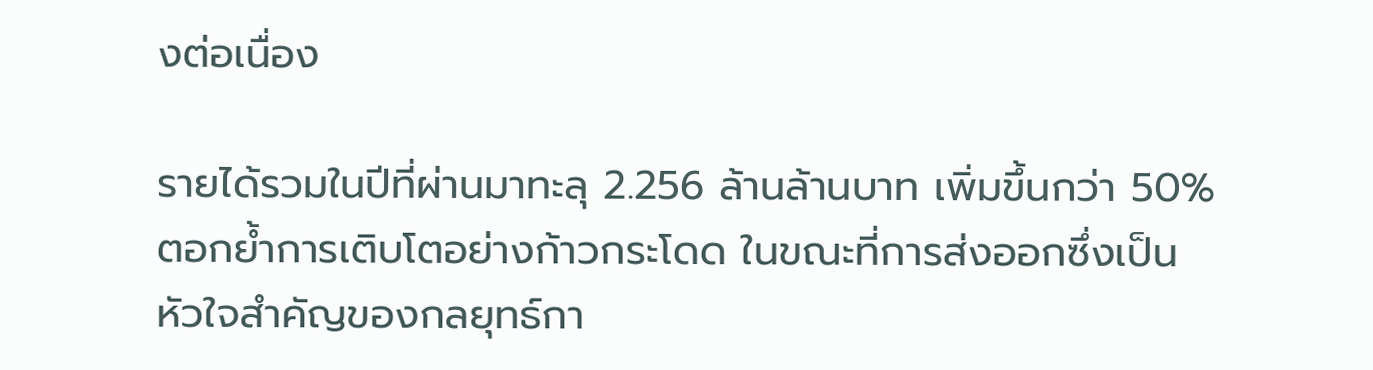งต่อเนื่อง

รายได้รวมในปีที่ผ่านมาทะลุ 2.256 ล้านล้านบาท เพิ่มขึ้นกว่า 50% ตอกย้ำการเติบโตอย่างก้าวกระโดด ในขณะที่การส่งออกซึ่งเป็นหัวใจสำคัญของกลยุทธ์กา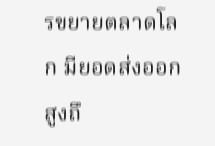รขยายตลาดโลก มียอดส่งออกสูงถึ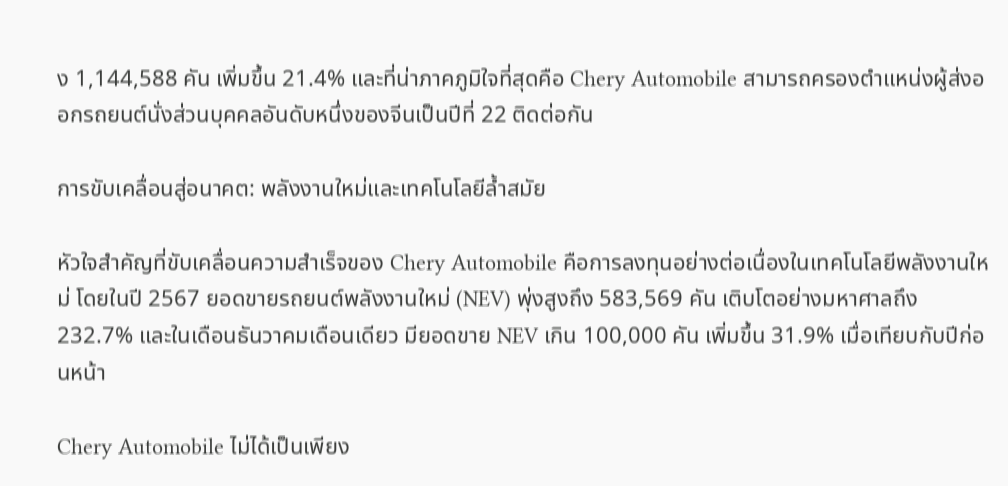ง 1,144,588 คัน เพิ่มขึ้น 21.4% และที่น่าภาคภูมิใจที่สุดคือ Chery Automobile สามารถครองตำแหน่งผู้ส่งออกรถยนต์นั่งส่วนบุคคลอันดับหนึ่งของจีนเป็นปีที่ 22 ติดต่อกัน

การขับเคลื่อนสู่อนาคต: พลังงานใหม่และเทคโนโลยีล้ำสมัย

หัวใจสำคัญที่ขับเคลื่อนความสำเร็จของ Chery Automobile คือการลงทุนอย่างต่อเนื่องในเทคโนโลยีพลังงานใหม่ โดยในปี 2567 ยอดขายรถยนต์พลังงานใหม่ (NEV) พุ่งสูงถึง 583,569 คัน เติบโตอย่างมหาศาลถึง 232.7% และในเดือนธันวาคมเดือนเดียว มียอดขาย NEV เกิน 100,000 คัน เพิ่มขึ้น 31.9% เมื่อเทียบกับปีก่อนหน้า

Chery Automobile ไม่ได้เป็นเพียง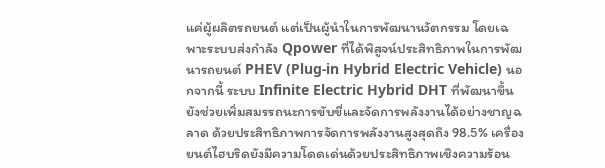แค่ผู้ผลิตรถยนต์ แต่เป็นผู้นำในการพัฒนานวัตกรรม โดยเฉพาะระบบส่งกำลัง Qpower ที่ได้พิสูจน์ประสิทธิภาพในการพัฒนารถยนต์ PHEV (Plug-in Hybrid Electric Vehicle) นอกจากนี้ ระบบ Infinite Electric Hybrid DHT ที่พัฒนาขึ้น ยังช่วยเพิ่มสมรรถนะการขับขี่และจัดการพลังงานได้อย่างชาญฉลาด ด้วยประสิทธิภาพการจัดการพลังงานสูงสุดถึง 98.5% เครื่องยนต์ไฮบริดยังมีความโดดเด่นด้วยประสิทธิภาพเชิงความร้อน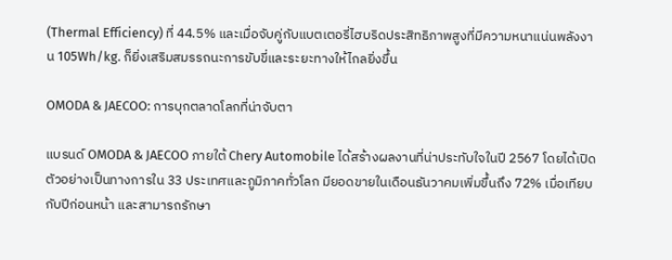(Thermal Efficiency) ที่ 44.5% และเมื่อจับคู่กับแบตเตอรี่ไฮบริดประสิทธิภาพสูงที่มีความหนาแน่นพลังงาน 105Wh/kg. ก็ยิ่งเสริมสมรรถนะการขับขี่และระยะทางให้ไกลยิ่งขึ้น

OMODA & JAECOO: การบุกตลาดโลกที่น่าจับตา

แบรนด์ OMODA & JAECOO ภายใต้ Chery Automobile ได้สร้างผลงานที่น่าประทับใจในปี 2567 โดยได้เปิดตัวอย่างเป็นทางการใน 33 ประเทศและภูมิภาคทั่วโลก มียอดขายในเดือนธันวาคมเพิ่มขึ้นถึง 72% เมื่อเทียบกับปีก่อนหน้า และสามารถรักษา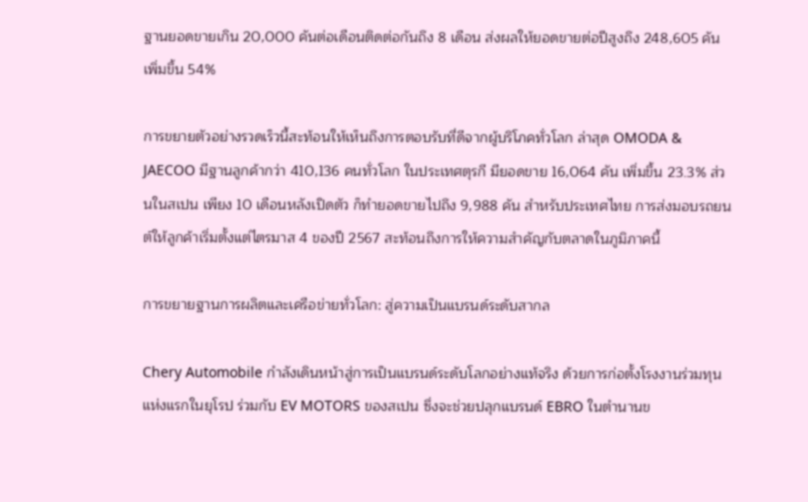ฐานยอดขายเกิน 20,000 คันต่อเดือนติดต่อกันถึง 8 เดือน ส่งผลให้ยอดขายต่อปีสูงถึง 248,605 คัน เพิ่มขึ้น 54%

การขยายตัวอย่างรวดเร็วนี้สะท้อนให้เห็นถึงการตอบรับที่ดีจากผู้บริโภคทั่วโลก ล่าสุด OMODA & JAECOO มีฐานลูกค้ากว่า 410,136 คนทั่วโลก ในประเทศตุรกี มียอดขาย 16,064 คัน เพิ่มขึ้น 23.3% ส่วนในสเปน เพียง 10 เดือนหลังเปิดตัว ก็ทำยอดขายไปถึง 9,988 คัน สำหรับประเทศไทย การส่งมอบรถยนต์ให้ลูกค้าเริ่มตั้งแต่ไตรมาส 4 ของปี 2567 สะท้อนถึงการให้ความสำคัญกับตลาดในภูมิภาคนี้

การขยายฐานการผลิตและเครือข่ายทั่วโลก: สู่ความเป็นแบรนด์ระดับสากล

Chery Automobile กำลังเดินหน้าสู่การเป็นแบรนด์ระดับโลกอย่างแท้จริง ด้วยการก่อตั้งโรงงานร่วมทุนแห่งแรกในยุโรป ร่วมกับ EV MOTORS ของสเปน ซึ่งจะช่วยปลุกแบรนด์ EBRO ในตำนานข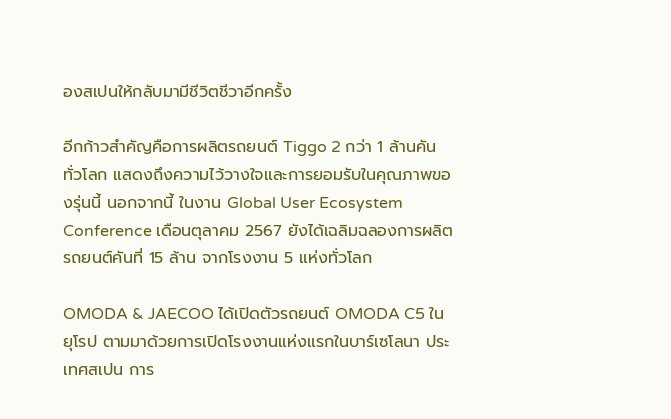องสเปนให้กลับมามีชีวิตชีวาอีกครั้ง

อีกก้าวสำคัญคือการผลิตรถยนต์ Tiggo 2 กว่า 1 ล้านคันทั่วโลก แสดงถึงความไว้วางใจและการยอมรับในคุณภาพของรุ่นนี้ นอกจากนี้ ในงาน Global User Ecosystem Conference เดือนตุลาคม 2567 ยังได้เฉลิมฉลองการผลิตรถยนต์คันที่ 15 ล้าน จากโรงงาน 5 แห่งทั่วโลก

OMODA & JAECOO ได้เปิดตัวรถยนต์ OMODA C5 ในยุโรป ตามมาด้วยการเปิดโรงงานแห่งแรกในบาร์เซโลนา ประเทศสเปน การ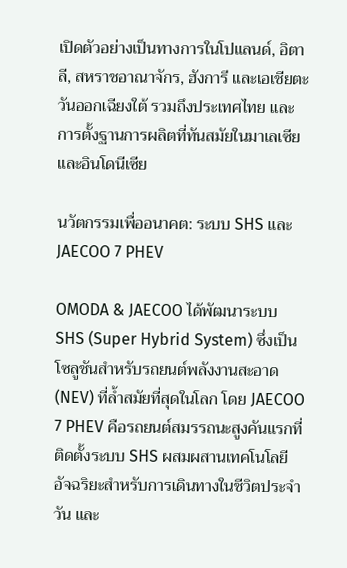เปิดตัวอย่างเป็นทางการในโปแลนด์, อิตาลี, สหราชอาณาจักร, ฮังการี และเอเชียตะวันออกเฉียงใต้ รวมถึงประเทศไทย และการตั้งฐานการผลิตที่ทันสมัยในมาเลเซียและอินโดนีเซีย

นวัตกรรมเพื่ออนาคต: ระบบ SHS และ JAECOO 7 PHEV

OMODA & JAECOO ได้พัฒนาระบบ SHS (Super Hybrid System) ซึ่งเป็นโซลูชันสำหรับรถยนต์พลังงานสะอาด (NEV) ที่ล้ำสมัยที่สุดในโลก โดย JAECOO 7 PHEV คือรถยนต์สมรรถนะสูงคันแรกที่ติดตั้งระบบ SHS ผสมผสานเทคโนโลยีอัจฉริยะสำหรับการเดินทางในชีวิตประจำวัน และ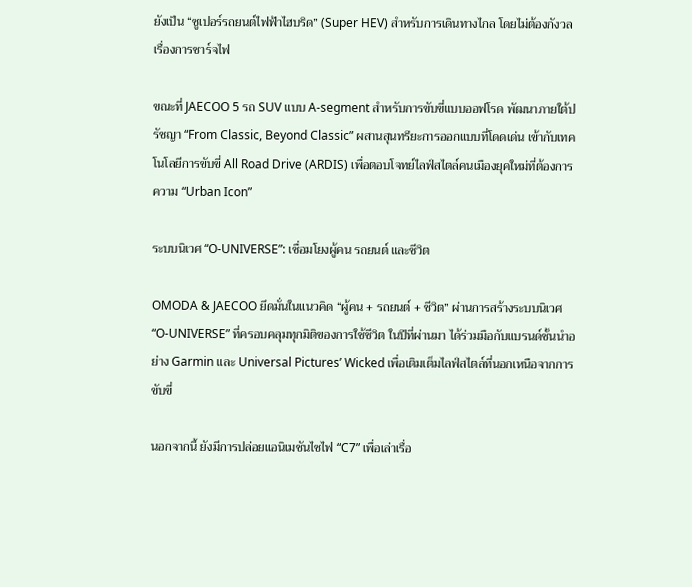ยังเป็น “ซูเปอร์รถยนต์ไฟฟ้าไฮบริด” (Super HEV) สำหรับการเดินทางไกล โดยไม่ต้องกังวลเรื่องการชาร์จไฟ

ขณะที่ JAECOO 5 รถ SUV แบบ A-segment สำหรับการขับขี่แบบออฟโรด พัฒนาภายใต้ปรัชญา “From Classic, Beyond Classic” ผสานสุนทรียะการออกแบบที่โดดเด่น เข้ากับเทคโนโลยีการขับขี่ All Road Drive (ARDIS) เพื่อตอบโจทย์ไลฟ์สไตล์คนเมืองยุคใหม่ที่ต้องการความ “Urban Icon”

ระบบนิเวศ “O-UNIVERSE”: เชื่อมโยงผู้คน รถยนต์ และชีวิต

OMODA & JAECOO ยึดมั่นในแนวคิด “ผู้คน + รถยนต์ + ชีวิต” ผ่านการสร้างระบบนิเวศ “O-UNIVERSE” ที่ครอบคลุมทุกมิติของการใช้ชีวิต ในปีที่ผ่านมา ได้ร่วมมือกับแบรนด์ชั้นนำอย่าง Garmin และ Universal Pictures’ Wicked เพื่อเติมเต็มไลฟ์สไตล์ที่นอกเหนือจากการขับขี่

นอกจากนี้ ยังมีการปล่อยแอนิเมชันไซไฟ “C7” เพื่อเล่าเรื่อ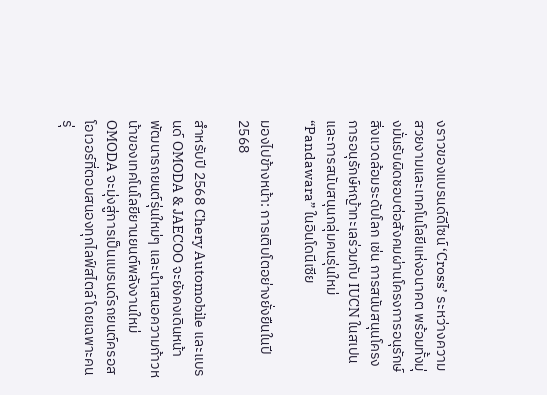งราวของแบรนด์ดีไซน์ ‘Cross’ ระหว่างความสวยงามและเทคโนโลยีแห่งอนาคต พร้อมทั้งมุ่งมั่นรับผิดชอบต่อสังคมผ่านโครงการอนุรักษ์สิ่งแวดล้อมระดับโลก เช่น การสนับสนุนโครงการอนุรักษ์หญ้าทะเลร่วมกับ IUCN ในสเปน และการสนับสนุนกลุ่มคนรุ่นใหม่ “Pandawara” ในอินโดนีเซีย

มองไปข้างหน้า: การเติบโตอย่างยั่งยืนในปี 2568

สำหรับปี 2568 Chery Automobile และแบรนด์ OMODA & JAECOO จะยังคงเดินหน้าพัฒนารถยนต์รุ่นใหม่ๆ และนำเสนอความก้าวหน้าของเทคโนโลยียานยนต์พลังงานใหม่ OMODA จะมุ่งสู่การเป็นแบรนด์รถยนต์ครอสโอเวอร์ที่ตอบสนองทุกไลฟ์สไตล์ โดยเฉพาะคนรุ่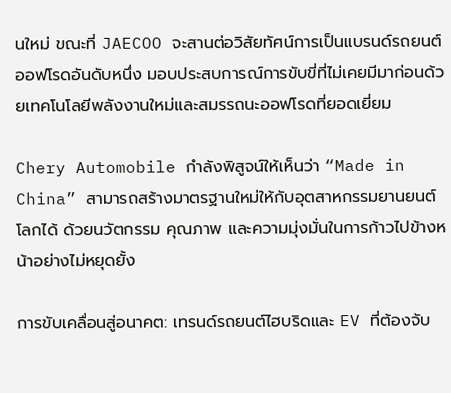นใหม่ ขณะที่ JAECOO จะสานต่อวิสัยทัศน์การเป็นแบรนด์รถยนต์ออฟโรดอันดับหนึ่ง มอบประสบการณ์การขับขี่ที่ไม่เคยมีมาก่อนด้วยเทคโนโลยีพลังงานใหม่และสมรรถนะออฟโรดที่ยอดเยี่ยม

Chery Automobile กำลังพิสูจน์ให้เห็นว่า “Made in China” สามารถสร้างมาตรฐานใหม่ให้กับอุตสาหกรรมยานยนต์โลกได้ ด้วยนวัตกรรม คุณภาพ และความมุ่งมั่นในการก้าวไปข้างหน้าอย่างไม่หยุดยั้ง

การขับเคลื่อนสู่อนาคต: เทรนด์รถยนต์ไฮบริดและ EV ที่ต้องจับ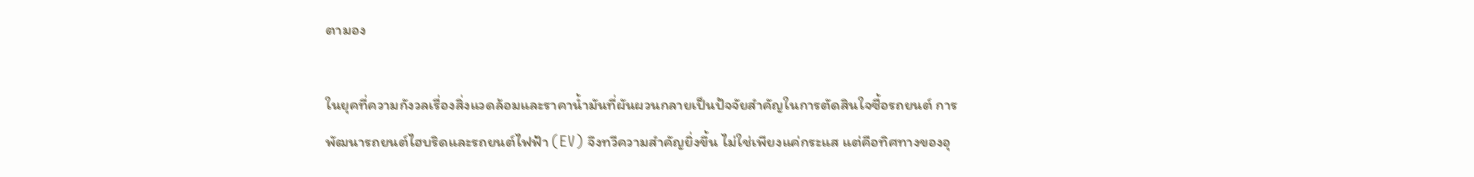ตามอง

ในยุคที่ความกังวลเรื่องสิ่งแวดล้อมและราคาน้ำมันที่ผันผวนกลายเป็นปัจจัยสำคัญในการตัดสินใจซื้อรถยนต์ การพัฒนารถยนต์ไฮบริดและรถยนต์ไฟฟ้า (EV) จึงทวีความสำคัญยิ่งขึ้น ไม่ใช่เพียงแค่กระแส แต่คือทิศทางของอุ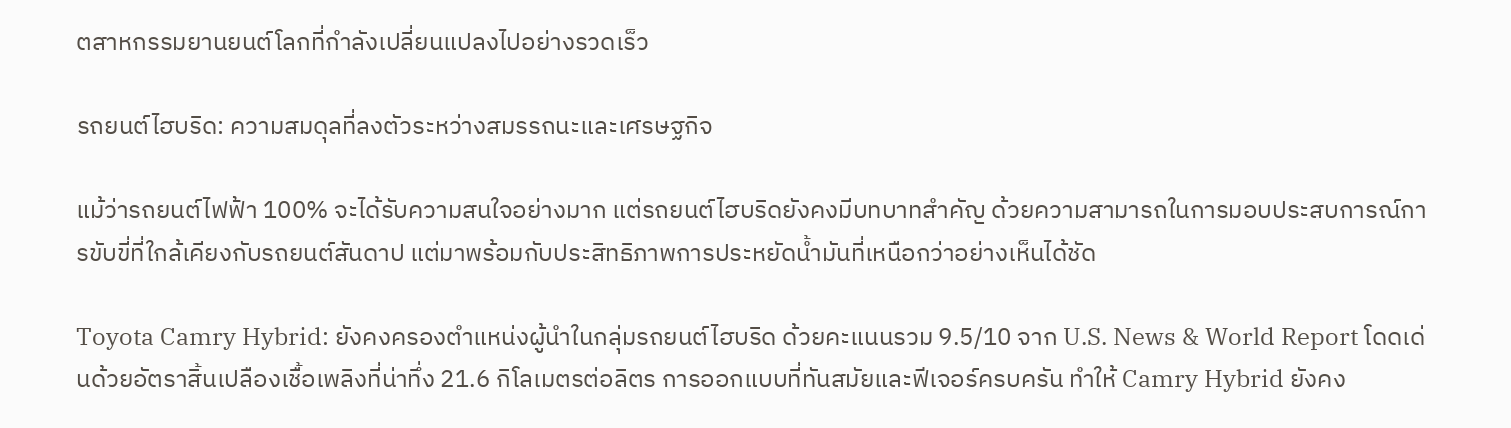ตสาหกรรมยานยนต์โลกที่กำลังเปลี่ยนแปลงไปอย่างรวดเร็ว

รถยนต์ไฮบริด: ความสมดุลที่ลงตัวระหว่างสมรรถนะและเศรษฐกิจ

แม้ว่ารถยนต์ไฟฟ้า 100% จะได้รับความสนใจอย่างมาก แต่รถยนต์ไฮบริดยังคงมีบทบาทสำคัญ ด้วยความสามารถในการมอบประสบการณ์การขับขี่ที่ใกล้เคียงกับรถยนต์สันดาป แต่มาพร้อมกับประสิทธิภาพการประหยัดน้ำมันที่เหนือกว่าอย่างเห็นได้ชัด

Toyota Camry Hybrid: ยังคงครองตำแหน่งผู้นำในกลุ่มรถยนต์ไฮบริด ด้วยคะแนนรวม 9.5/10 จาก U.S. News & World Report โดดเด่นด้วยอัตราสิ้นเปลืองเชื้อเพลิงที่น่าทึ่ง 21.6 กิโลเมตรต่อลิตร การออกแบบที่ทันสมัยและฟีเจอร์ครบครัน ทำให้ Camry Hybrid ยังคง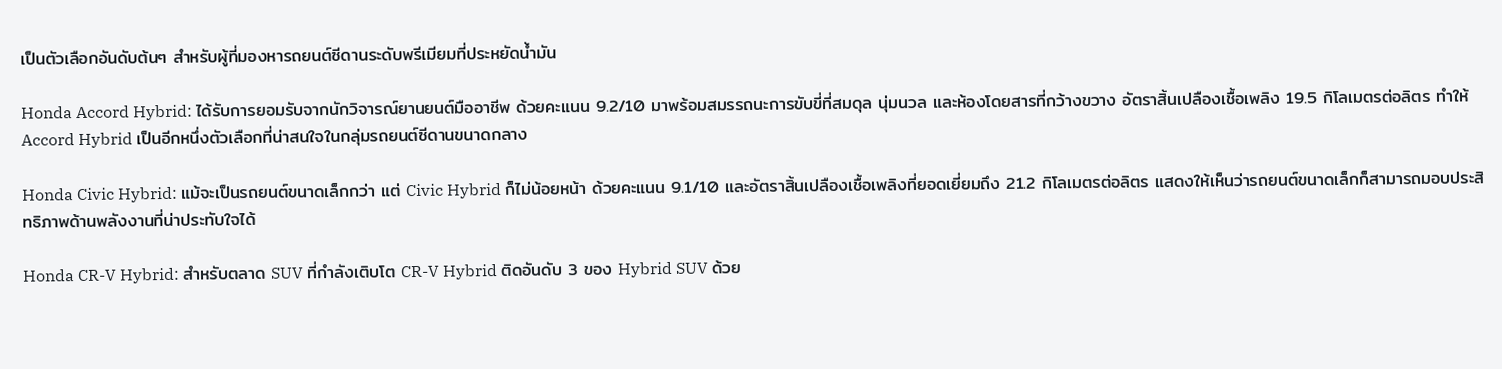เป็นตัวเลือกอันดับต้นๆ สำหรับผู้ที่มองหารถยนต์ซีดานระดับพรีเมียมที่ประหยัดน้ำมัน

Honda Accord Hybrid: ได้รับการยอมรับจากนักวิจารณ์ยานยนต์มืออาชีพ ด้วยคะแนน 9.2/10 มาพร้อมสมรรถนะการขับขี่ที่สมดุล นุ่มนวล และห้องโดยสารที่กว้างขวาง อัตราสิ้นเปลืองเชื้อเพลิง 19.5 กิโลเมตรต่อลิตร ทำให้ Accord Hybrid เป็นอีกหนึ่งตัวเลือกที่น่าสนใจในกลุ่มรถยนต์ซีดานขนาดกลาง

Honda Civic Hybrid: แม้จะเป็นรถยนต์ขนาดเล็กกว่า แต่ Civic Hybrid ก็ไม่น้อยหน้า ด้วยคะแนน 9.1/10 และอัตราสิ้นเปลืองเชื้อเพลิงที่ยอดเยี่ยมถึง 21.2 กิโลเมตรต่อลิตร แสดงให้เห็นว่ารถยนต์ขนาดเล็กก็สามารถมอบประสิทธิภาพด้านพลังงานที่น่าประทับใจได้

Honda CR-V Hybrid: สำหรับตลาด SUV ที่กำลังเติบโต CR-V Hybrid ติดอันดับ 3 ของ Hybrid SUV ด้วย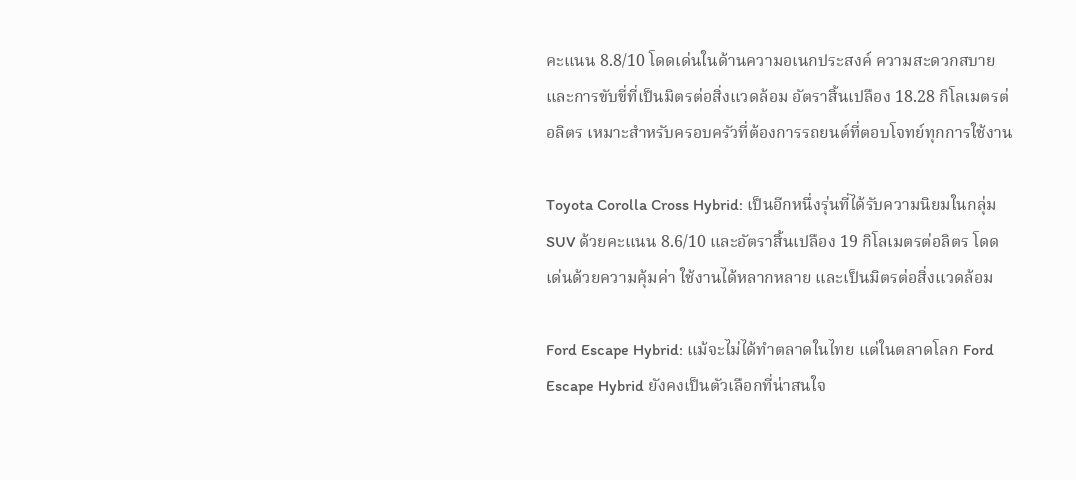คะแนน 8.8/10 โดดเด่นในด้านความอเนกประสงค์ ความสะดวกสบาย และการขับขี่ที่เป็นมิตรต่อสิ่งแวดล้อม อัตราสิ้นเปลือง 18.28 กิโลเมตรต่อลิตร เหมาะสำหรับครอบครัวที่ต้องการรถยนต์ที่ตอบโจทย์ทุกการใช้งาน

Toyota Corolla Cross Hybrid: เป็นอีกหนึ่งรุ่นที่ได้รับความนิยมในกลุ่ม SUV ด้วยคะแนน 8.6/10 และอัตราสิ้นเปลือง 19 กิโลเมตรต่อลิตร โดดเด่นด้วยความคุ้มค่า ใช้งานได้หลากหลาย และเป็นมิตรต่อสิ่งแวดล้อม

Ford Escape Hybrid: แม้จะไม่ได้ทำตลาดในไทย แต่ในตลาดโลก Ford Escape Hybrid ยังคงเป็นตัวเลือกที่น่าสนใจ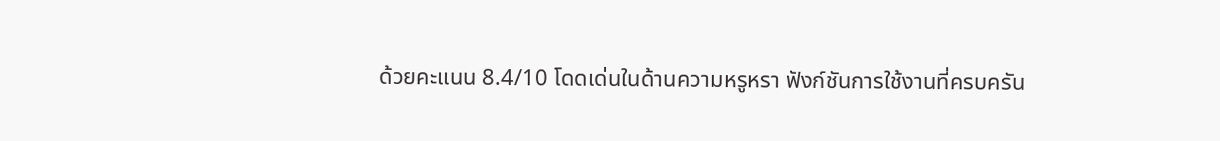ด้วยคะแนน 8.4/10 โดดเด่นในด้านความหรูหรา ฟังก์ชันการใช้งานที่ครบครัน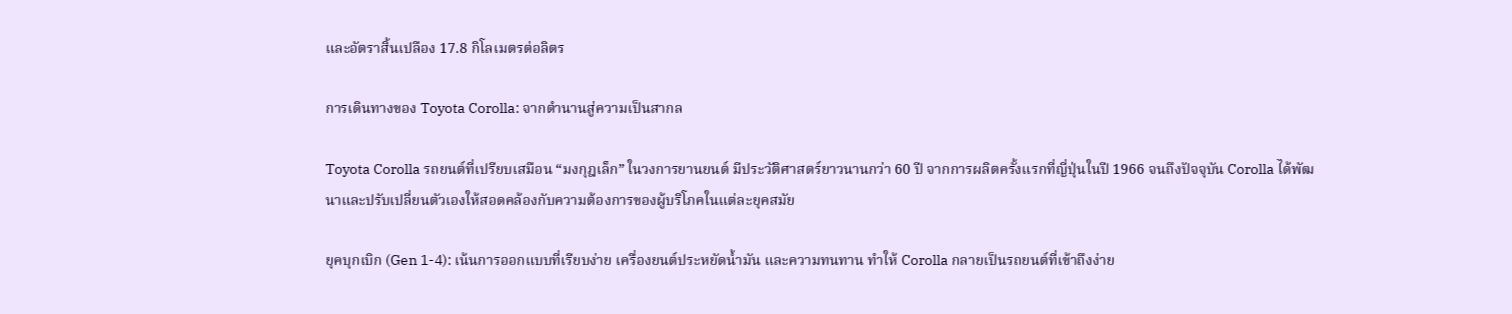และอัตราสิ้นเปลือง 17.8 กิโลเมตรต่อลิตร

การเดินทางของ Toyota Corolla: จากตำนานสู่ความเป็นสากล

Toyota Corolla รถยนต์ที่เปรียบเสมือน “มงกุฎเล็ก” ในวงการยานยนต์ มีประวัติศาสตร์ยาวนานกว่า 60 ปี จากการผลิตครั้งแรกที่ญี่ปุ่นในปี 1966 จนถึงปัจจุบัน Corolla ได้พัฒนาและปรับเปลี่ยนตัวเองให้สอดคล้องกับความต้องการของผู้บริโภคในแต่ละยุคสมัย

ยุคบุกเบิก (Gen 1-4): เน้นการออกแบบที่เรียบง่าย เครื่องยนต์ประหยัดน้ำมัน และความทนทาน ทำให้ Corolla กลายเป็นรถยนต์ที่เข้าถึงง่าย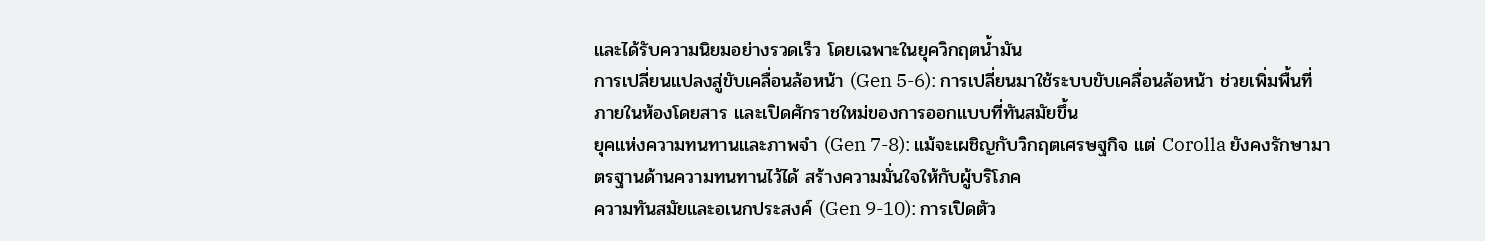และได้รับความนิยมอย่างรวดเร็ว โดยเฉพาะในยุควิกฤตน้ำมัน
การเปลี่ยนแปลงสู่ขับเคลื่อนล้อหน้า (Gen 5-6): การเปลี่ยนมาใช้ระบบขับเคลื่อนล้อหน้า ช่วยเพิ่มพื้นที่ภายในห้องโดยสาร และเปิดศักราชใหม่ของการออกแบบที่ทันสมัยขึ้น
ยุคแห่งความทนทานและภาพจำ (Gen 7-8): แม้จะเผชิญกับวิกฤตเศรษฐกิจ แต่ Corolla ยังคงรักษามาตรฐานด้านความทนทานไว้ได้ สร้างความมั่นใจให้กับผู้บริโภค
ความทันสมัยและอเนกประสงค์ (Gen 9-10): การเปิดตัว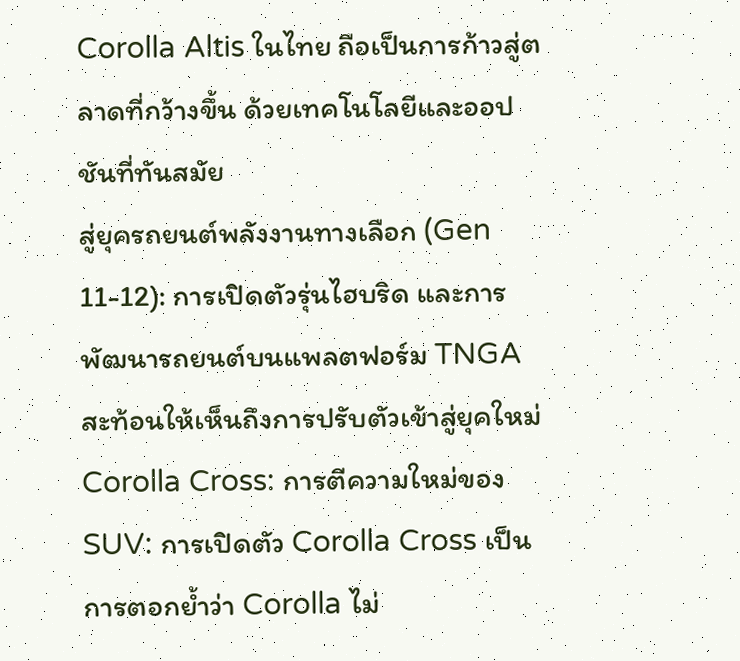Corolla Altis ในไทย ถือเป็นการก้าวสู่ตลาดที่กว้างขึ้น ด้วยเทคโนโลยีและออปชันที่ทันสมัย
สู่ยุครถยนต์พลังงานทางเลือก (Gen 11-12): การเปิดตัวรุ่นไฮบริด และการพัฒนารถยนต์บนแพลตฟอร์ม TNGA สะท้อนให้เห็นถึงการปรับตัวเข้าสู่ยุคใหม่
Corolla Cross: การตีความใหม่ของ SUV: การเปิดตัว Corolla Cross เป็นการตอกย้ำว่า Corolla ไม่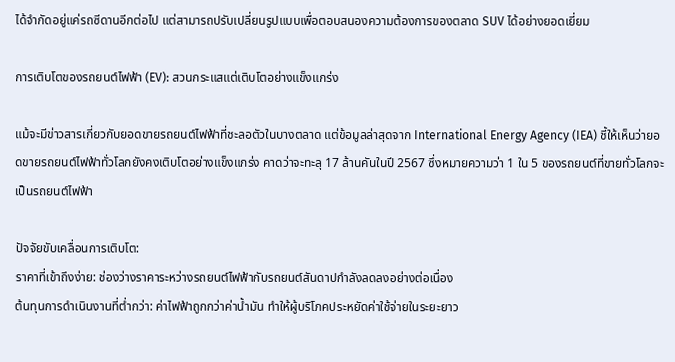ได้จำกัดอยู่แค่รถซีดานอีกต่อไป แต่สามารถปรับเปลี่ยนรูปแบบเพื่อตอบสนองความต้องการของตลาด SUV ได้อย่างยอดเยี่ยม

การเติบโตของรถยนต์ไฟฟ้า (EV): สวนกระแสแต่เติบโตอย่างแข็งแกร่ง

แม้จะมีข่าวสารเกี่ยวกับยอดขายรถยนต์ไฟฟ้าที่ชะลอตัวในบางตลาด แต่ข้อมูลล่าสุดจาก International Energy Agency (IEA) ชี้ให้เห็นว่ายอดขายรถยนต์ไฟฟ้าทั่วโลกยังคงเติบโตอย่างแข็งแกร่ง คาดว่าจะทะลุ 17 ล้านคันในปี 2567 ซึ่งหมายความว่า 1 ใน 5 ของรถยนต์ที่ขายทั่วโลกจะเป็นรถยนต์ไฟฟ้า

ปัจจัยขับเคลื่อนการเติบโต:
ราคาที่เข้าถึงง่าย: ช่องว่างราคาระหว่างรถยนต์ไฟฟ้ากับรถยนต์สันดาปกำลังลดลงอย่างต่อเนื่อง
ต้นทุนการดำเนินงานที่ต่ำกว่า: ค่าไฟฟ้าถูกกว่าค่าน้ำมัน ทำให้ผู้บริโภคประหยัดค่าใช้จ่ายในระยะยาว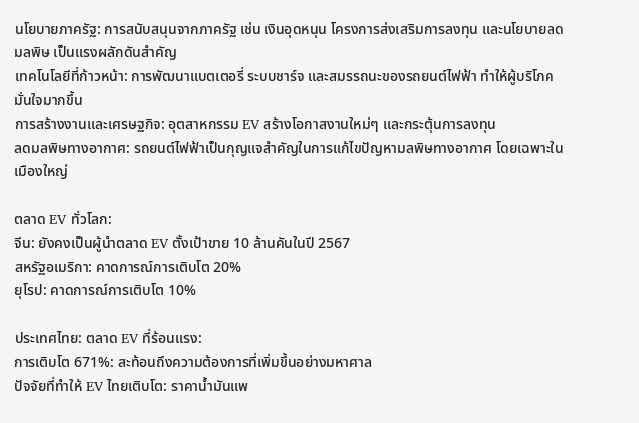นโยบายภาครัฐ: การสนับสนุนจากภาครัฐ เช่น เงินอุดหนุน โครงการส่งเสริมการลงทุน และนโยบายลดมลพิษ เป็นแรงผลักดันสำคัญ
เทคโนโลยีที่ก้าวหน้า: การพัฒนาแบตเตอรี่ ระบบชาร์จ และสมรรถนะของรถยนต์ไฟฟ้า ทำให้ผู้บริโภคมั่นใจมากขึ้น
การสร้างงานและเศรษฐกิจ: อุตสาหกรรม EV สร้างโอกาสงานใหม่ๆ และกระตุ้นการลงทุน
ลดมลพิษทางอากาศ: รถยนต์ไฟฟ้าเป็นกุญแจสำคัญในการแก้ไขปัญหามลพิษทางอากาศ โดยเฉพาะในเมืองใหญ่

ตลาด EV ทั่วโลก:
จีน: ยังคงเป็นผู้นำตลาด EV ตั้งเป้าขาย 10 ล้านคันในปี 2567
สหรัฐอเมริกา: คาดการณ์การเติบโต 20%
ยุโรป: คาดการณ์การเติบโต 10%

ประเทศไทย: ตลาด EV ที่ร้อนแรง:
การเติบโต 671%: สะท้อนถึงความต้องการที่เพิ่มขึ้นอย่างมหาศาล
ปัจจัยที่ทำให้ EV ไทยเติบโต: ราคาน้ำมันแพ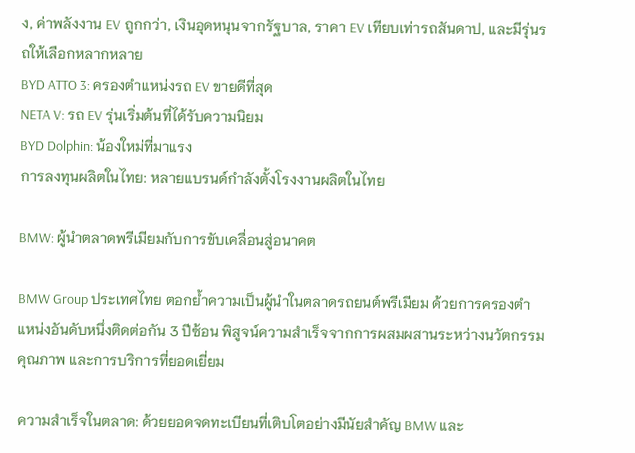ง, ค่าพลังงาน EV ถูกกว่า, เงินอุดหนุนจากรัฐบาล, ราคา EV เทียบเท่ารถสันดาป, และมีรุ่นรถให้เลือกหลากหลาย
BYD ATTO 3: ครองตำแหน่งรถ EV ขายดีที่สุด
NETA V: รถ EV รุ่นเริ่มต้นที่ได้รับความนิยม
BYD Dolphin: น้องใหม่ที่มาแรง
การลงทุนผลิตในไทย: หลายแบรนด์กำลังตั้งโรงงานผลิตในไทย

BMW: ผู้นำตลาดพรีเมียมกับการขับเคลื่อนสู่อนาคต

BMW Group ประเทศไทย ตอกย้ำความเป็นผู้นำในตลาดรถยนต์พรีเมียม ด้วยการครองตำแหน่งอันดับหนึ่งติดต่อกัน 3 ปีซ้อน พิสูจน์ความสำเร็จจากการผสมผสานระหว่างนวัตกรรม คุณภาพ และการบริการที่ยอดเยี่ยม

ความสำเร็จในตลาด: ด้วยยอดจดทะเบียนที่เติบโตอย่างมีนัยสำคัญ BMW และ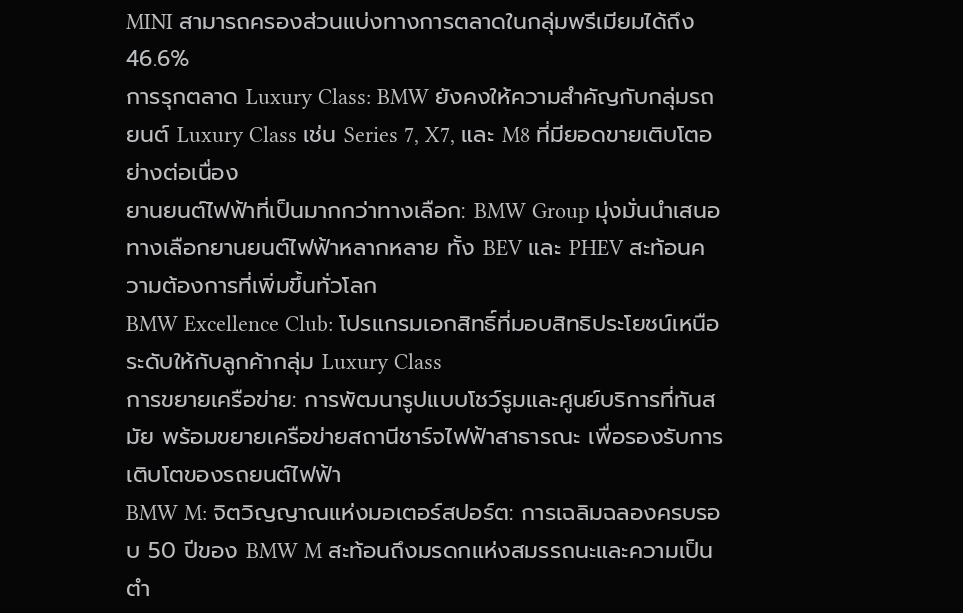MINI สามารถครองส่วนแบ่งทางการตลาดในกลุ่มพรีเมียมได้ถึง 46.6%
การรุกตลาด Luxury Class: BMW ยังคงให้ความสำคัญกับกลุ่มรถยนต์ Luxury Class เช่น Series 7, X7, และ M8 ที่มียอดขายเติบโตอย่างต่อเนื่อง
ยานยนต์ไฟฟ้าที่เป็นมากกว่าทางเลือก: BMW Group มุ่งมั่นนำเสนอทางเลือกยานยนต์ไฟฟ้าหลากหลาย ทั้ง BEV และ PHEV สะท้อนความต้องการที่เพิ่มขึ้นทั่วโลก
BMW Excellence Club: โปรแกรมเอกสิทธิ์ที่มอบสิทธิประโยชน์เหนือระดับให้กับลูกค้ากลุ่ม Luxury Class
การขยายเครือข่าย: การพัฒนารูปแบบโชว์รูมและศูนย์บริการที่ทันสมัย พร้อมขยายเครือข่ายสถานีชาร์จไฟฟ้าสาธารณะ เพื่อรองรับการเติบโตของรถยนต์ไฟฟ้า
BMW M: จิตวิญญาณแห่งมอเตอร์สปอร์ต: การเฉลิมฉลองครบรอบ 50 ปีของ BMW M สะท้อนถึงมรดกแห่งสมรรถนะและความเป็นตำ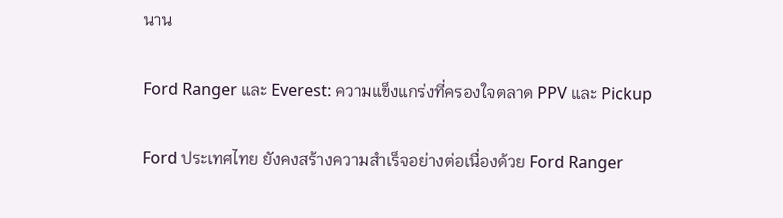นาน

Ford Ranger และ Everest: ความแข็งแกร่งที่ครองใจตลาด PPV และ Pickup

Ford ประเทศไทย ยังคงสร้างความสำเร็จอย่างต่อเนื่องด้วย Ford Ranger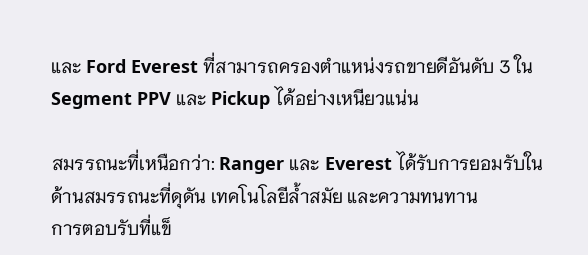และ Ford Everest ที่สามารถครองตำแหน่งรถขายดีอันดับ 3 ใน Segment PPV และ Pickup ได้อย่างเหนียวแน่น

สมรรถนะที่เหนือกว่า: Ranger และ Everest ได้รับการยอมรับในด้านสมรรถนะที่ดุดัน เทคโนโลยีล้ำสมัย และความทนทาน
การตอบรับที่แข็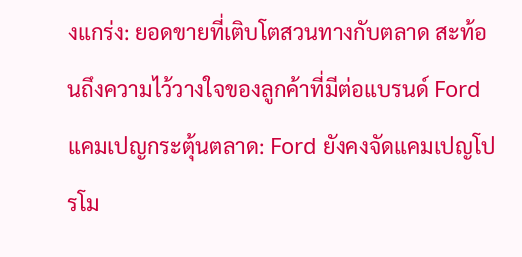งแกร่ง: ยอดขายที่เติบโตสวนทางกับตลาด สะท้อนถึงความไว้วางใจของลูกค้าที่มีต่อแบรนด์ Ford
แคมเปญกระตุ้นตลาด: Ford ยังคงจัดแคมเปญโปรโม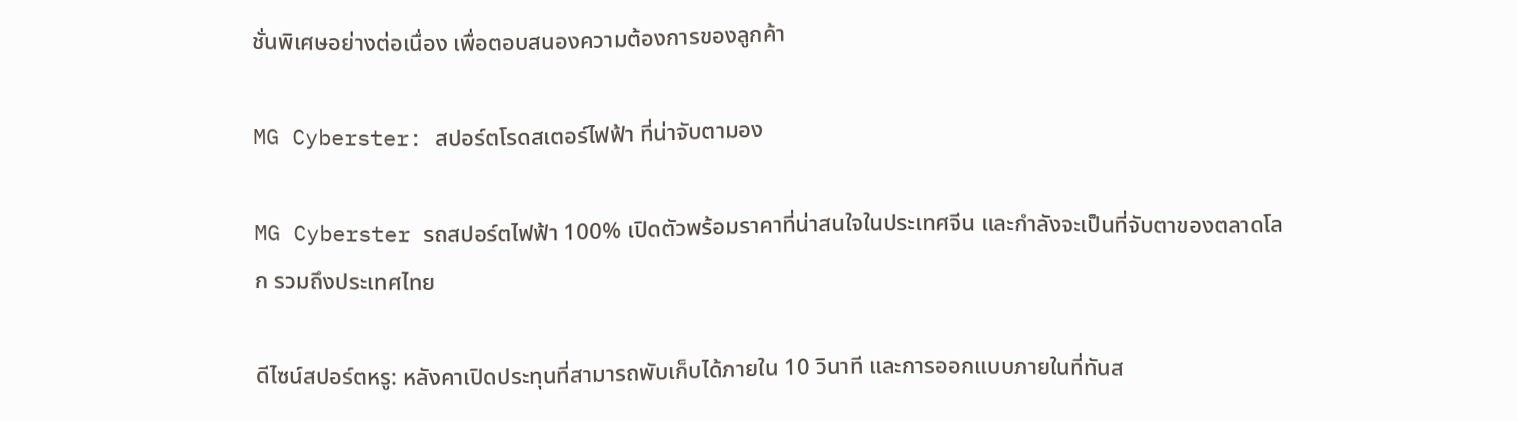ชั่นพิเศษอย่างต่อเนื่อง เพื่อตอบสนองความต้องการของลูกค้า

MG Cyberster: สปอร์ตโรดสเตอร์ไฟฟ้า ที่น่าจับตามอง

MG Cyberster รถสปอร์ตไฟฟ้า 100% เปิดตัวพร้อมราคาที่น่าสนใจในประเทศจีน และกำลังจะเป็นที่จับตาของตลาดโลก รวมถึงประเทศไทย

ดีไซน์สปอร์ตหรู: หลังคาเปิดประทุนที่สามารถพับเก็บได้ภายใน 10 วินาที และการออกแบบภายในที่ทันส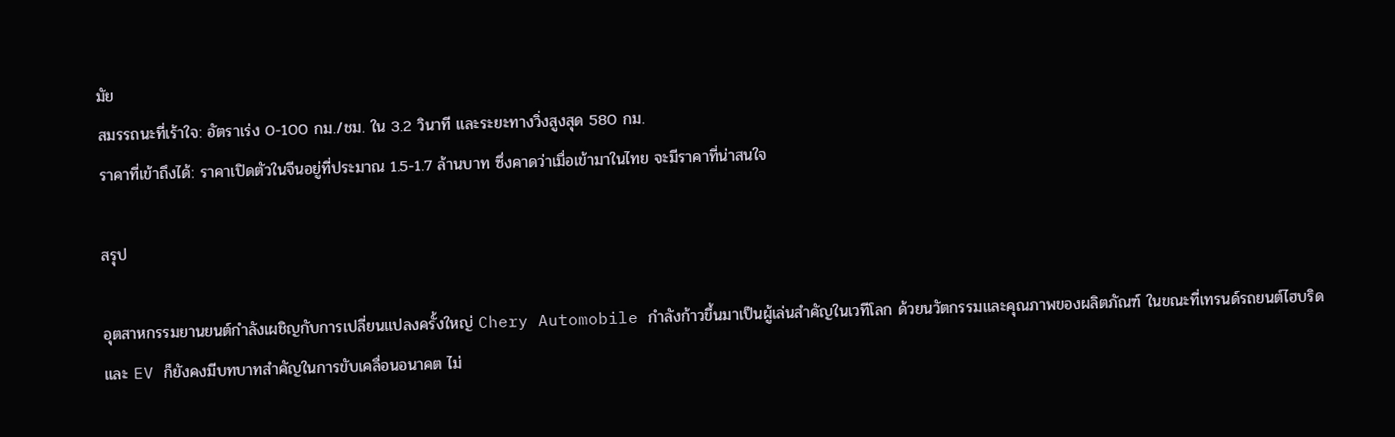มัย
สมรรถนะที่เร้าใจ: อัตราเร่ง 0-100 กม./ชม. ใน 3.2 วินาที และระยะทางวิ่งสูงสุด 580 กม.
ราคาที่เข้าถึงได้: ราคาเปิดตัวในจีนอยู่ที่ประมาณ 1.5-1.7 ล้านบาท ซึ่งคาดว่าเมื่อเข้ามาในไทย จะมีราคาที่น่าสนใจ

สรุป

อุตสาหกรรมยานยนต์กำลังเผชิญกับการเปลี่ยนแปลงครั้งใหญ่ Chery Automobile กำลังก้าวขึ้นมาเป็นผู้เล่นสำคัญในเวทีโลก ด้วยนวัตกรรมและคุณภาพของผลิตภัณฑ์ ในขณะที่เทรนด์รถยนต์ไฮบริดและ EV ก็ยังคงมีบทบาทสำคัญในการขับเคลื่อนอนาคต ไม่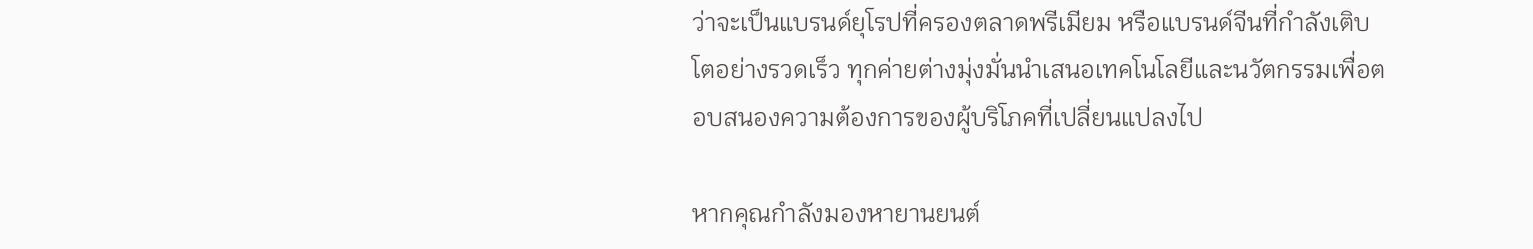ว่าจะเป็นแบรนด์ยุโรปที่ครองตลาดพรีเมียม หรือแบรนด์จีนที่กำลังเติบโตอย่างรวดเร็ว ทุกค่ายต่างมุ่งมั่นนำเสนอเทคโนโลยีและนวัตกรรมเพื่อตอบสนองความต้องการของผู้บริโภคที่เปลี่ยนแปลงไป

หากคุณกำลังมองหายานยนต์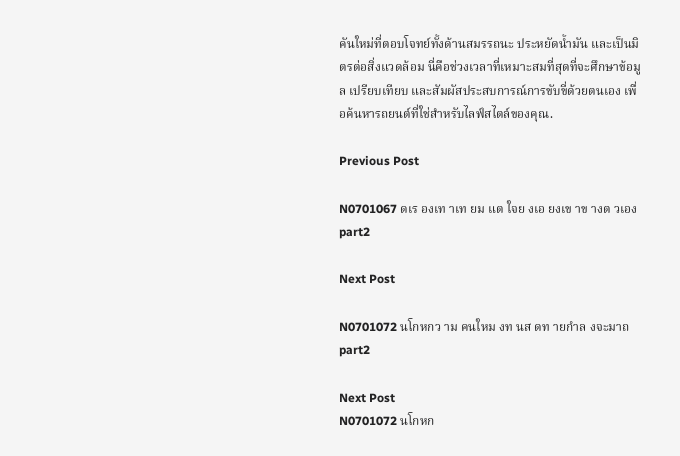คันใหม่ที่ตอบโจทย์ทั้งด้านสมรรถนะ ประหยัดน้ำมัน และเป็นมิตรต่อสิ่งแวดล้อม นี่คือช่วงเวลาที่เหมาะสมที่สุดที่จะศึกษาข้อมูล เปรียบเทียบ และสัมผัสประสบการณ์การขับขี่ด้วยตนเอง เพื่อค้นหารถยนต์ที่ใช่สำหรับไลฟ์สไตล์ของคุณ.

Previous Post

N0701067 ดเร องเท าเท ยม แต ใจย งเอ ยงเข าข างต วเอง part2

Next Post

N0701072 นโกหกว าม คนใหม งท นส ดท ายกำล งจะมาถ part2

Next Post
N0701072 นโกหก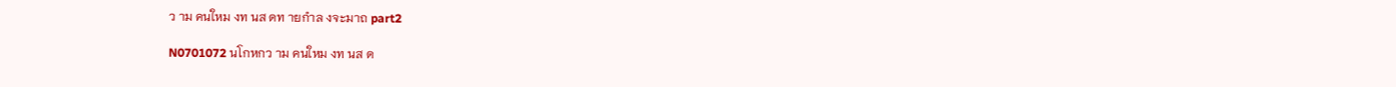ว าม คนใหม งท นส ดท ายกำล งจะมาถ part2

N0701072 นโกหกว าม คนใหม งท นส ด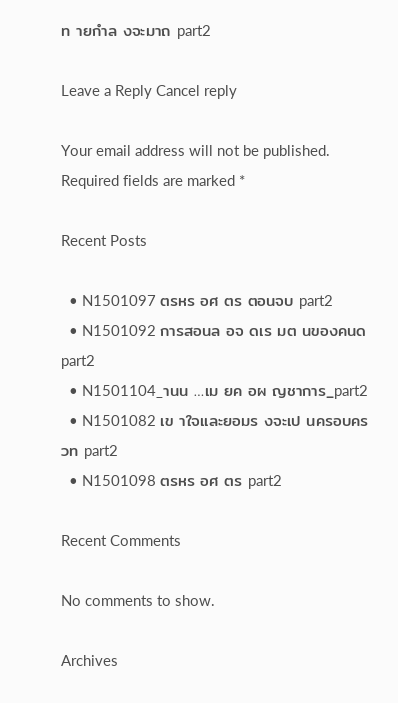ท ายกำล งจะมาถ part2

Leave a Reply Cancel reply

Your email address will not be published. Required fields are marked *

Recent Posts

  • N1501097 ตรหร อศ ตร ตอนจบ part2
  • N1501092 การสอนล อจ ดเร มต นของคนด part2
  • N1501104_านน …เม ยค อผ ญชาการ_part2
  • N1501082 เข าใจและยอมร งจะเป นครอบคร วท part2
  • N1501098 ตรหร อศ ตร part2

Recent Comments

No comments to show.

Archives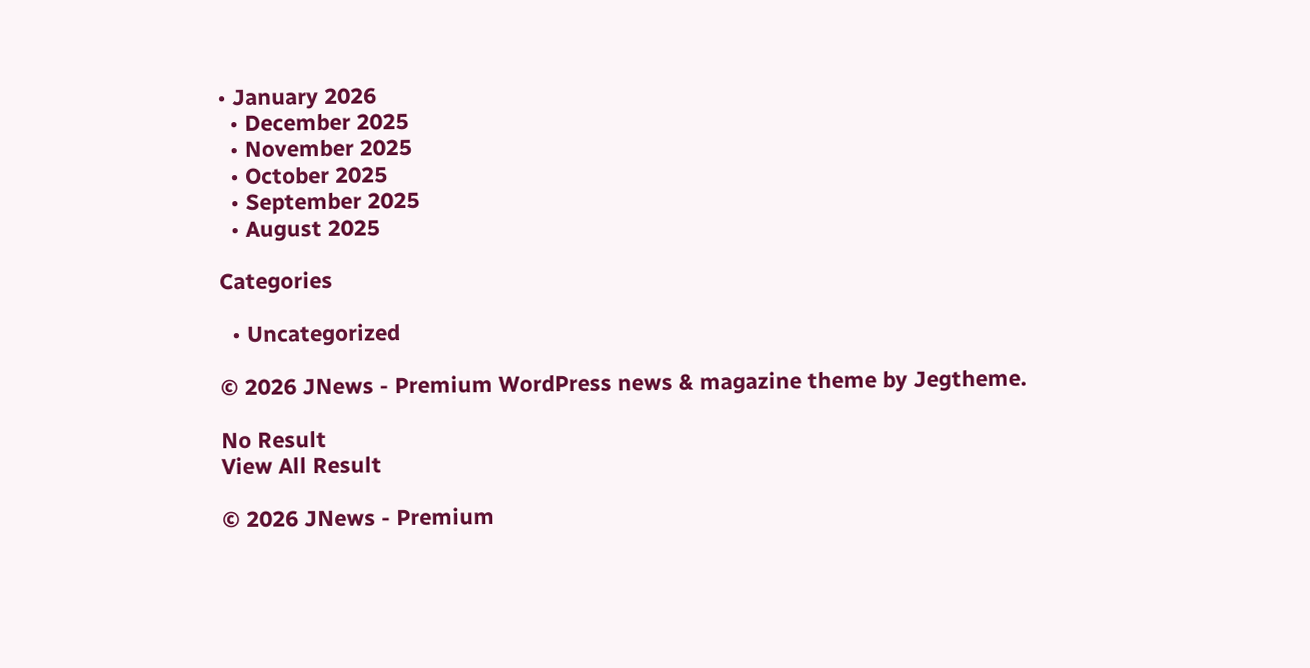• January 2026
  • December 2025
  • November 2025
  • October 2025
  • September 2025
  • August 2025

Categories

  • Uncategorized

© 2026 JNews - Premium WordPress news & magazine theme by Jegtheme.

No Result
View All Result

© 2026 JNews - Premium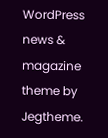WordPress news & magazine theme by Jegtheme.